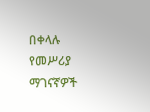በቀላሉ የመሥሪያ ማገናኛዎች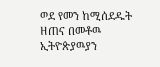ወደ የመን ከሚሰደዱት ዘጠና በመቶዉ ኢትዮጵያዉያን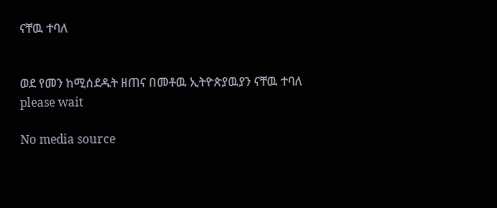ናቸዉ ተባለ


ወደ የመን ከሚሰደዱት ዘጠና በመቶዉ ኢትዮጵያዉያን ናቸዉ ተባለ
please wait

No media source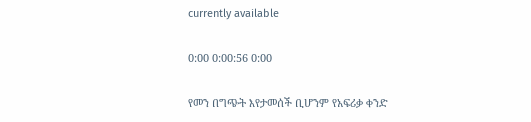currently available

0:00 0:00:56 0:00

የመን በግጭት እየታመሰች ቢሆንም የአፍሪቃ ቀንድ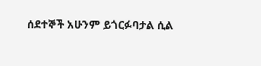ሰደተኞች አሁንም ይጎርፉባታል ሲል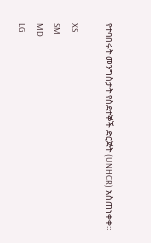የተባበሩት መንግስታት የስደተኞች ድርጅት (UNHCR) አስጠነቀቀ።

XS
SM
MD
LG